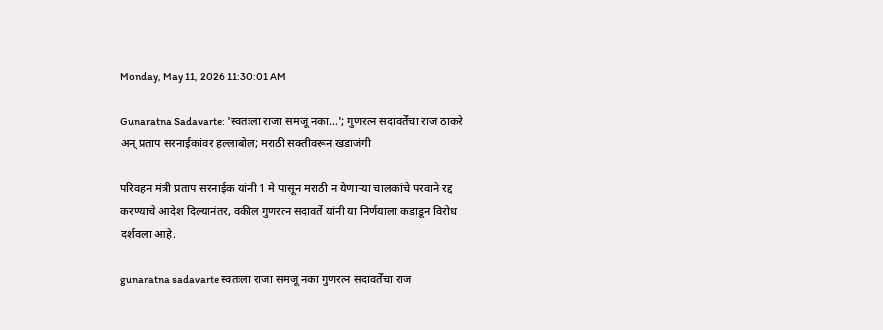Monday, May 11, 2026 11:30:01 AM

Gunaratna Sadavarte: 'स्वतःला राजा समजू नका...'; गुणरत्न सदावर्तेंचा राज ठाकरे अन् प्रताप सरनाईकांवर हल्लाबोल; मराठी सक्तीवरून खडाजंगी

परिवहन मंत्री प्रताप सरनाईक यांनी 1 मे पासून मराठी न येणाऱ्या चालकांचे परवाने रद्द करण्याचे आदेश दिल्यानंतर, वकील गुणरत्न सदावर्ते यांनी या निर्णयाला कडाडून विरोध दर्शवला आहे.

gunaratna sadavarte स्वतःला राजा समजू नका गुणरत्न सदावर्तेंचा राज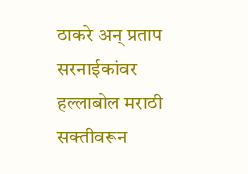ठाकरे अन् प्रताप सरनाईकांवर हल्लाबोल मराठी सक्तीवरून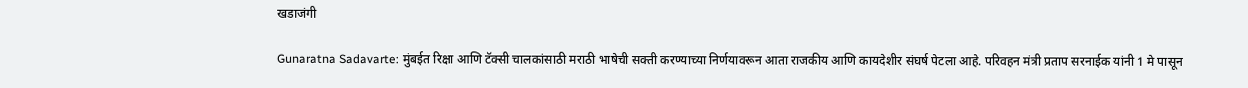खडाजंगी

Gunaratna Sadavarte: मुंबईत रिक्षा आणि टॅक्सी चालकांसाठी मराठी भाषेची सक्ती करण्याच्या निर्णयावरून आता राजकीय आणि कायदेशीर संघर्ष पेटला आहे. परिवहन मंत्री प्रताप सरनाईक यांनी 1 मे पासून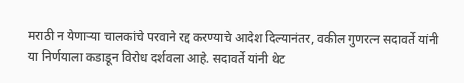मराठी न येणाऱ्या चालकांचे परवाने रद्द करण्याचे आदेश दिल्यानंतर, वकील गुणरत्न सदावर्ते यांनी या निर्णयाला कडाडून विरोध दर्शवला आहे. सदावर्ते यांनी थेट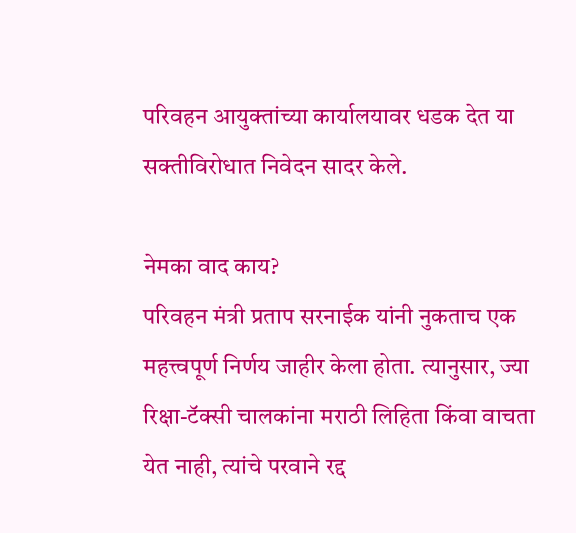परिवहन आयुक्तांच्या कार्यालयावर धडक देत या सक्तीविरोधात निवेदन सादर केले.

नेमका वाद काय?
परिवहन मंत्री प्रताप सरनाईक यांनी नुकताच एक महत्त्वपूर्ण निर्णय जाहीर केला होता. त्यानुसार, ज्या रिक्षा-टॅक्सी चालकांना मराठी लिहिता किंवा वाचता येत नाही, त्यांचे परवाने रद्द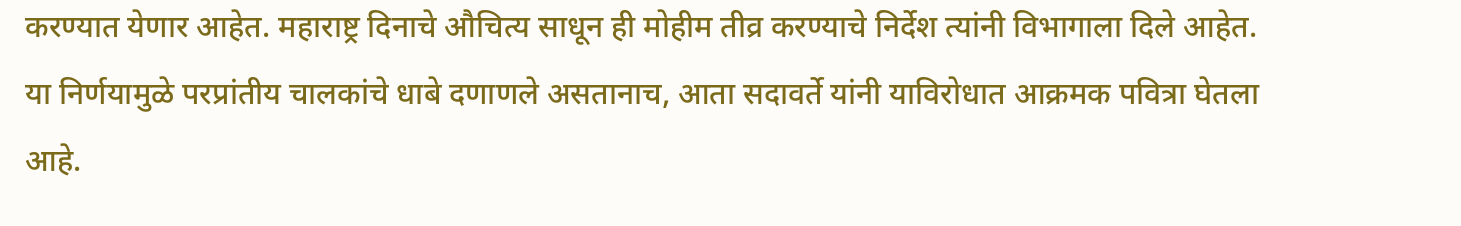करण्यात येणार आहेत. महाराष्ट्र दिनाचे औचित्य साधून ही मोहीम तीव्र करण्याचे निर्देश त्यांनी विभागाला दिले आहेत. या निर्णयामुळे परप्रांतीय चालकांचे धाबे दणाणले असतानाच, आता सदावर्ते यांनी याविरोधात आक्रमक पवित्रा घेतला आहे.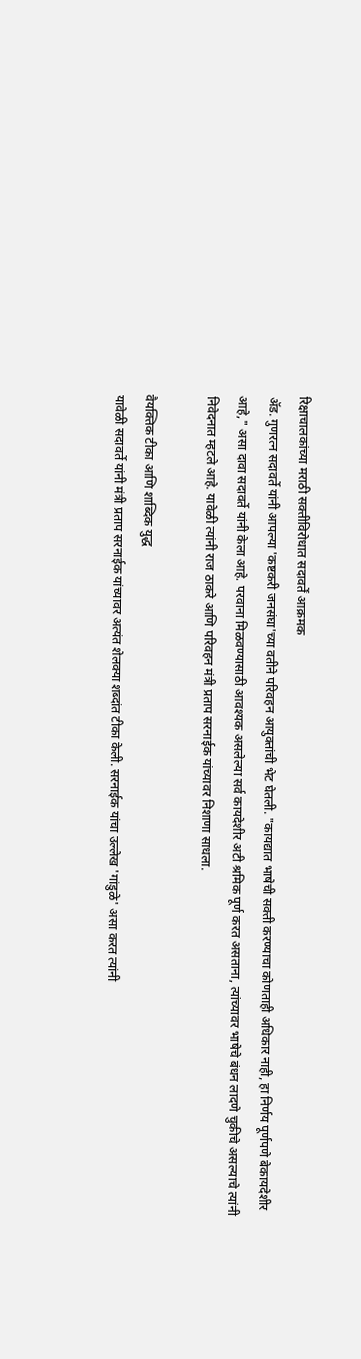रिक्षाचालकांच्या मराठी सक्तीविरोधात सदावर्तें आक्रमक
अ‍ॅड. गुणरत्न सदावर्ते यांनी आपल्या 'कष्टकरी जनसंघा'च्या वतीने परिवहन आयुक्तांची भेट घेतली. "कायद्यात भाषेची सक्ती करण्याचा कोणताही अधिकार नाही, हा निर्णय पूर्णपणे बेकायदेशीर आहे," असा दावा सदावर्ते यांनी केला आहे. परवाना मिळवण्यासाठी आवश्यक असलेल्या सर्व कायदेशीर अटी श्रमिक पूर्ण करत असताना, त्यांच्यावर भाषेचे बंधन लादणे चुकीचे असल्याचे त्यांनी निवेदनात म्हटले आहे. यावेळी त्यांनी राज ठाकरे आणि परिवहन मंत्री प्रताप सरनाईक यांच्यावर निशाणा साधला.

वैयक्तिक टीका आणि शाब्दिक युद्ध
यावेळी सदावर्ते यांनी मंत्री प्रताप सरनाईक यांच्यावर अत्यंत शेलक्या शब्दांत टीका केली. सरनाईक यांचा उल्लेख 'गांडुळे' असा करत त्यांनी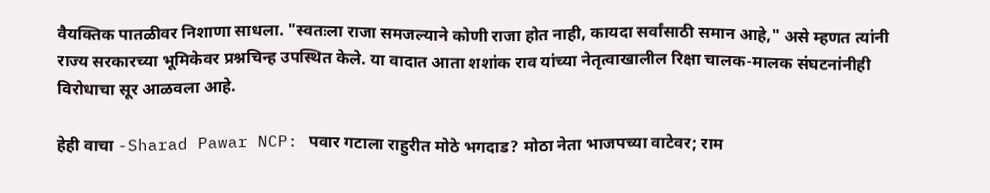वैयक्तिक पातळीवर निशाणा साधला. "स्वतःला राजा समजल्याने कोणी राजा होत नाही, कायदा सर्वांसाठी समान आहे," असे म्हणत त्यांनी राज्य सरकारच्या भूमिकेवर प्रश्नचिन्ह उपस्थित केले. या वादात आता शशांक राव यांच्या नेतृत्वाखालील रिक्षा चालक-मालक संघटनांनीही विरोधाचा सूर आळवला आहे.

हेही वाचा -Sharad Pawar NCP: पवार गटाला राहुरीत मोठे भगदाड? मोठा नेता भाजपच्या वाटेवर; राम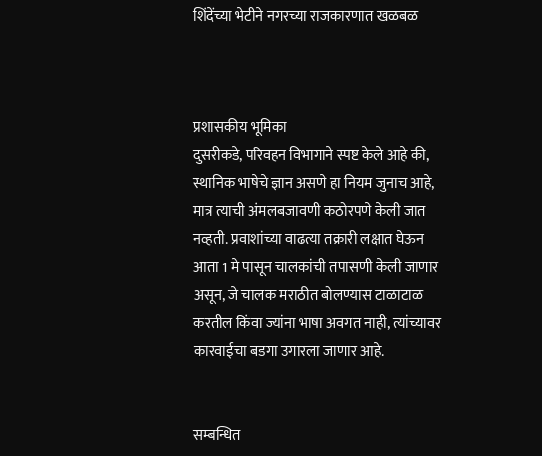शिंदेंच्या भेटीने नगरच्या राजकारणात खळबळ



प्रशासकीय भूमिका
दुसरीकडे, परिवहन विभागाने स्पष्ट केले आहे की, स्थानिक भाषेचे ज्ञान असणे हा नियम जुनाच आहे, मात्र त्याची अंमलबजावणी कठोरपणे केली जात नव्हती. प्रवाशांच्या वाढत्या तक्रारी लक्षात घेऊन आता 1 मे पासून चालकांची तपासणी केली जाणार असून, जे चालक मराठीत बोलण्यास टाळाटाळ करतील किंवा ज्यांना भाषा अवगत नाही, त्यांच्यावर कारवाईचा बडगा उगारला जाणार आहे.


सम्बन्धित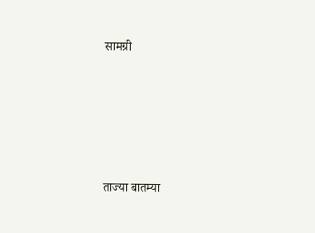सामग्री





ताज्या बातम्या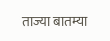ताज्या बातम्या